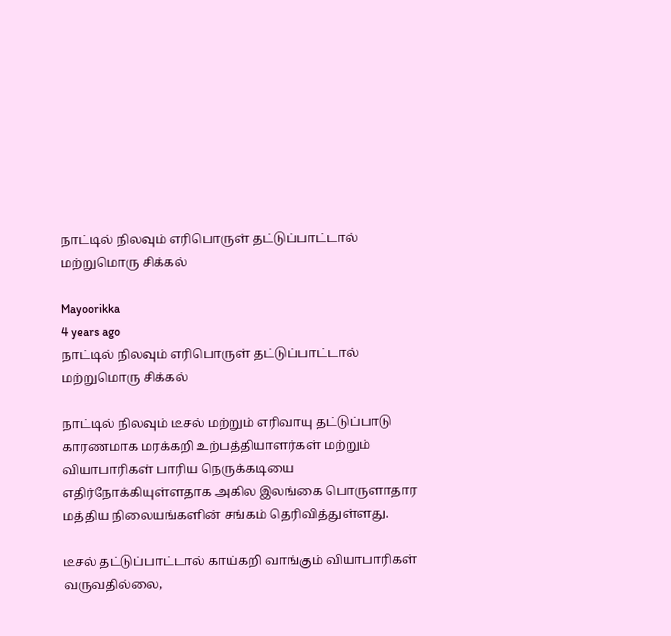நாட்டில் நிலவும் எரிபொருள் தட்டுப்பாட்டால் மற்றுமொரு சிக்கல்

Mayoorikka
4 years ago
நாட்டில் நிலவும் எரிபொருள் தட்டுப்பாட்டால் மற்றுமொரு சிக்கல்

நாட்டில் நிலவும் டீசல் மற்றும் எரிவாயு தட்டுப்பாடு காரணமாக மரக்கறி உற்பத்தியாளர்கள் மற்றும் வியாபாரிகள் பாரிய நெருக்கடியை எதிர்நோக்கியுள்ளதாக அகில இலங்கை பொருளாதார மத்திய நிலையங்களின் சங்கம் தெரிவித்துள்ளது.

டீசல் தட்டுப்பாட்டால் காய்கறி வாங்கும் வியாபாரிகள் வருவதில்லை,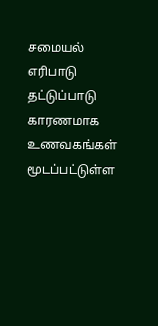சமையல் எரிபாடு தட்டுப்பாடு காரணமாக உணவகங்கள் மூடப்பட்டுள்ள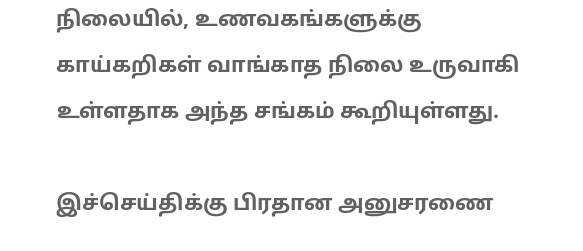நிலையில், உணவகங்களுக்கு காய்கறிகள் வாங்காத நிலை உருவாகி உள்ளதாக அந்த சங்கம் கூறியுள்ளது.

இச்செய்திக்கு பிரதான அனுசரணை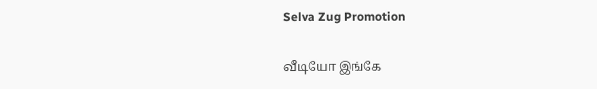Selva Zug Promotion

வீடியோ இங்கே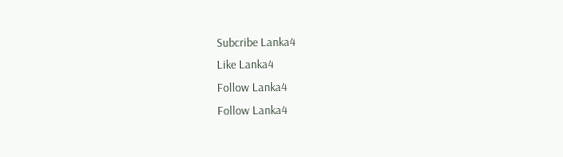Subcribe Lanka4
Like Lanka4
Follow Lanka4
Follow Lanka4